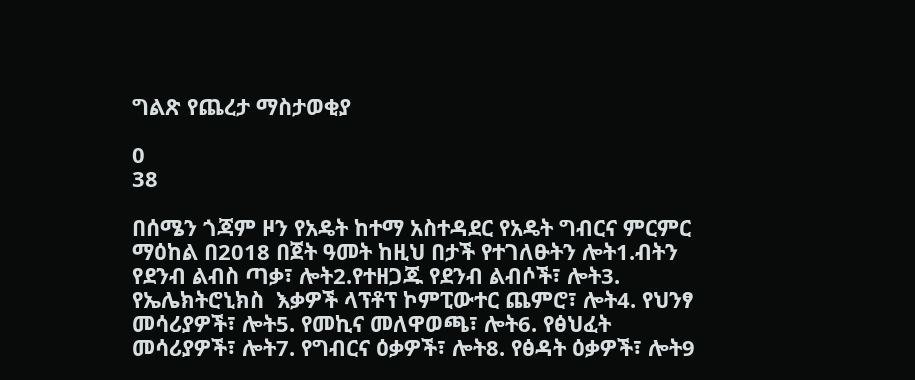ግልጽ የጨረታ ማስታወቂያ

0
38

በሰሜን ጎጃም ዞን የአዴት ከተማ አስተዳደር የአዴት ግብርና ምርምር ማዕከል በ2018 በጀት ዓመት ከዚህ በታች የተገለፁትን ሎት1.ብትን የደንብ ልብስ ጣቃ፣ ሎት2.የተዘጋጁ የደንብ ልብሶች፣ ሎት3. የኤሌክትሮኒክስ  እቃዎች ላፕቶፕ ኮምፒውተር ጨምሮ፣ ሎት4. የህንፃ መሳሪያዎች፣ ሎት5. የመኪና መለዋወጫ፣ ሎት6. የፅህፈት መሳሪያዎች፣ ሎት7. የግብርና ዕቃዎች፣ ሎት8. የፅዳት ዕቃዎች፣ ሎት9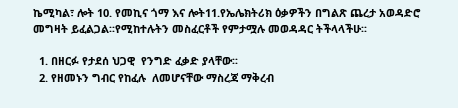ኬሚካል፣ ሎት 10. የመኪና ጎማ እና ሎት11.የኤሌክትሪክ ዕቃዎችን በግልጽ ጨረታ አወዳድሮ መግዛት ይፈልጋል፡፡የሚከተሉትን መስፈርቶች የምታሟሉ መወዳዳር ትችላላችሁ፡፡

  1. በዘርፉ የታደሰ ህጋዊ  የንግድ ፈቃድ ያላቸው፡፡
  2. የዘመኑን ግብር የከፈሉ  ለመሆናቸው ማስረጃ ማቅረብ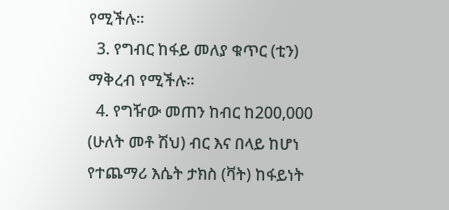የሚችሉ፡፡
  3. የግብር ከፋይ መለያ ቁጥር (ቲን) ማቅረብ የሚችሉ፡፡
  4. የግዥው መጠን ከብር ከ200,000 (ሁለት መቶ ሽህ) ብር እና በላይ ከሆነ የተጨማሪ እሴት ታክስ (ቫት) ከፋይነት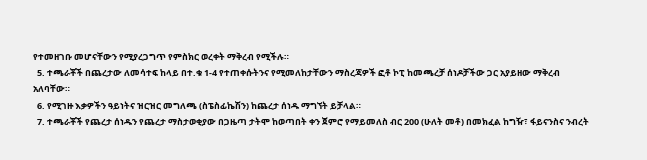የተመዘገቡ መሆናቸውን የሚያረጋግጥ የምስክር ወረቀት ማቅረብ የሚችሉ።
  5. ተጫራቾች በጨረታው ለመሳተፍ ከላይ በተ.ቁ 1-4 የተጠቀሱትንና የሚመለከታቸውን ማስረጃዎች ፎቶ ኮፒ ከመጫረቻ ሰነዶቻችው ጋር አያይዘው ማቅረብ አለባቸው።
  6. የሚገዙ እቃዎችን ዓይነትና ዝርዝር መግለጫ (ስፔስፊኬሽን) ከጨረታ ሰነዱ ማግኘት ይቻላል።
  7. ተጫራቾች የጨረታ ሰነዱን የጨረታ ማስታወቂያው በጋዜጣ ታትሞ ከወጣበት ቀን ጀምሮ የማይመለስ ብር 200 (ሁለት መቶ) በመክፈል ከግዥ፣ ፋይናንስና ንብረት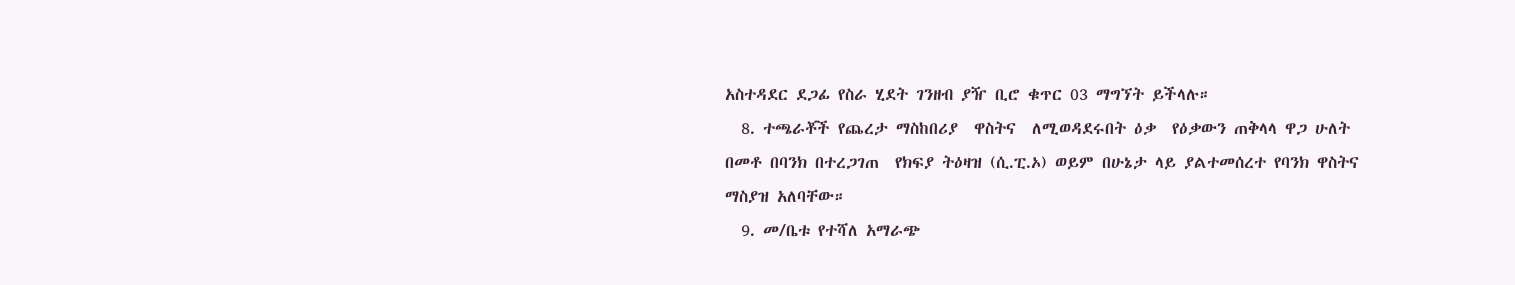አስተዳደር ደጋፊ የስራ ሂደት ገንዘብ ያዥ ቢሮ ቁጥር 03 ማግኘት ይችላሉ።
  8. ተጫራቾች የጨረታ ማስከበሪያ  ዋስትና  ለሚወዳደሩበት ዕቃ  የዕቃውን ጠቅላላ ዋጋ ሁለት በመቶ በባንክ በተረጋገጠ  የክፍያ ትዕዛዝ (ሲ.ፒ.ኦ) ወይም በሁኔታ ላይ ያልተመሰረተ የባንክ ዋስትና ማስያዝ አለባቸው።
  9. መ/ቤቱ የተሻለ አማራጭ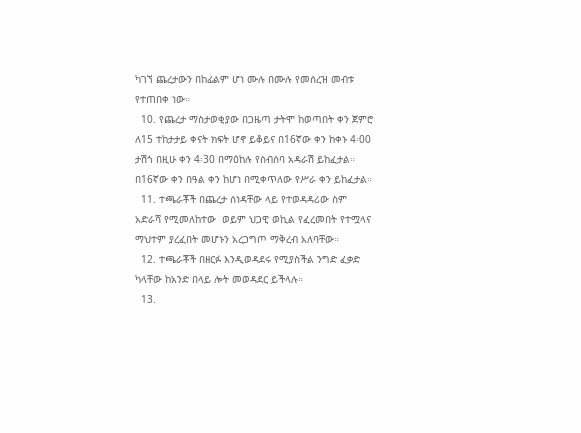ካገኘ ጨረታውን በከፊልም ሆነ ሙሉ በሙሉ የመሰረዝ መብቱ የተጠበቀ ነው።
  10. የጨረታ ማስታወቂያው በጋዜጣ ታትሞ ከወጣበት ቀን ጀምሮ ለ15 ተከታታይ ቀናት ክፍት ሆኖ ይቆይና በ16ኛው ቀን ከቀኑ 4፡00 ታሽጎ በዚሁ ቀን 4፡30 በማዕከሉ የስብሰባ አዳራሽ ይከፈታል። በ16ኛው ቀን በዓል ቀን ከሆነ በሚቀጥለው የሥራ ቀን ይከፈታል።
  11. ተጫራቾች በጨረታ ሰነዳቸው ላይ የተወዳዳሪው ስም አድራሻ የሚመለከተው  ወይም ህጋዊ ወኪል የፈረመበት የተሟላና ማህተም ያረፈበት መሆኑን አረጋግጦ ማቅረብ አለባቸው።
  12. ተጫራቾች በዘርፉ እንዲወዳደሩ የሚያስችል ንግድ ፈቃድ ካላቸው ከአንድ በላይ ሎት መወዳደር ይችላሉ።
  13.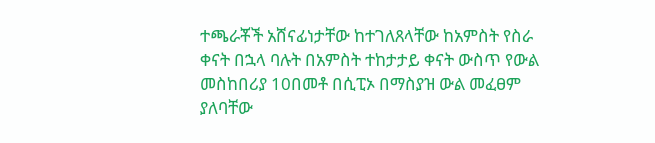ተጫራቾች አሸናፊነታቸው ከተገለጸላቸው ከአምስት የስራ ቀናት በኋላ ባሉት በአምስት ተከታታይ ቀናት ውስጥ የውል መስከበሪያ 10በመቶ በሲፒኦ በማስያዝ ውል መፈፀም ያለባቸው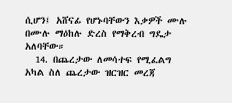ሲሆን፤ አሸናፊ የሆኑባቸውን እቃዎች ሙሉ በሙሉ ማዕከሉ ድረስ የማቅረብ ግዴታ አለባቸው።
  14. በጨረታው ለመሳተፍ የሚፈልግ አካል ስለ ጨረታው ዝርዝር መረጃ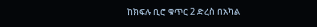ከክፍሉ ቢሮ ቁጥር 2 ድረስ በአካል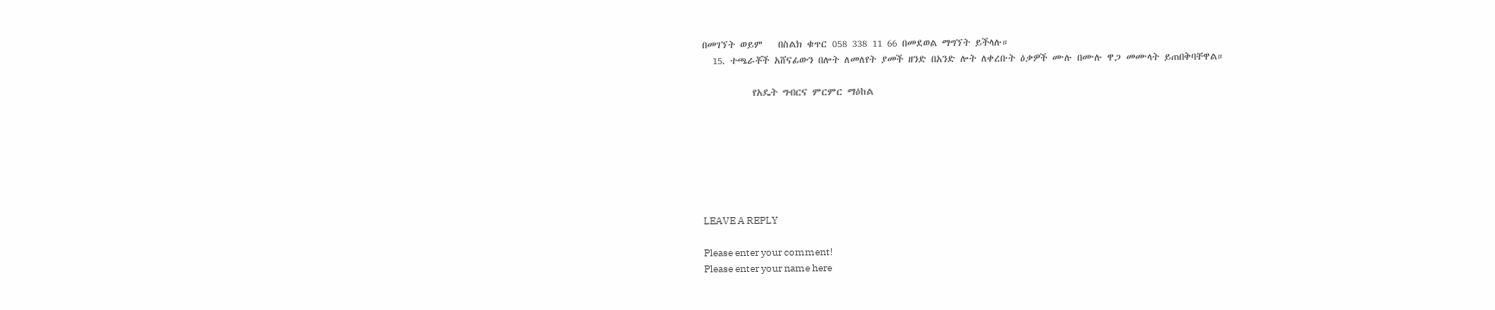በመገኘት ወይም   በስልክ ቁጥር 058 338 11 66 በመደወል ማግኘት ይችላሉ።
  15. ተጫራቾች አሸናፊውን በሎት ለመለየት ያመች ዘንድ በአንድ ሎት ለቀረቡት ዕቃዎች ሙሉ በሙሉ ዋጋ መሙላት ይጠበቅባቸዋል።

          የአዴት ግብርና ምርምር ማዕከል







LEAVE A REPLY

Please enter your comment!
Please enter your name here